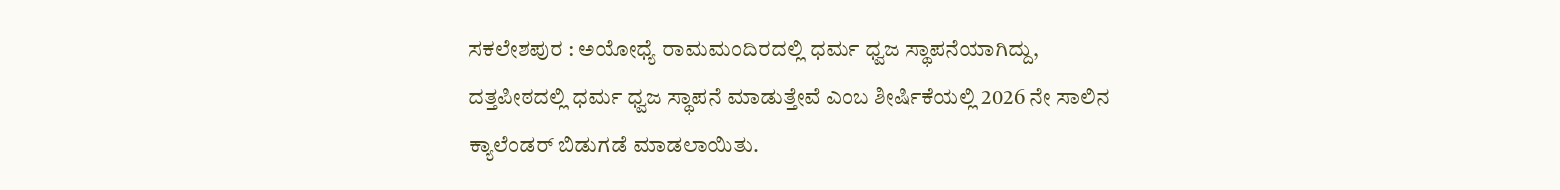ಸಕಲೇಶಪುರ : ಅಯೋಧ್ಯೆ ರಾಮಮಂದಿರದಲ್ಲಿ ಧರ್ಮ ಧ್ವಜ ಸ್ಥಾಪನೆಯಾಗಿದ್ದು, ದತ್ತಪೀಠದಲ್ಲಿ ಧರ್ಮ ಧ್ವಜ ಸ್ಥಾಪನೆ ಮಾಡುತ್ತೇವೆ ಎಂಬ ಶೀರ್ಷಿಕೆಯಲ್ಲಿ 2026 ನೇ ಸಾಲಿನ ಕ್ಯಾಲೆಂಡರ್ ಬಿಡುಗಡೆ ಮಾಡಲಾಯಿತು.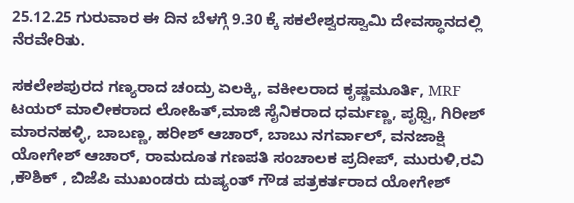25.12.25 ಗುರುವಾರ ಈ ದಿನ ಬೆಳಗ್ಗೆ 9.30 ಕ್ಕೆ ಸಕಲೇಶ್ವರಸ್ವಾಮಿ ದೇವಸ್ಥಾನದಲ್ಲಿ ನೆರವೇರಿತು.

ಸಕಲೇಶಪುರದ ಗಣ್ಯರಾದ ಚಂದ್ರು ಏಲಕ್ಕಿ, ವಕೀಲರಾದ ಕೃಷ್ಣಮೂರ್ತಿ, MRF ಟಯರ್ ಮಾಲೀಕರಾದ ಲೋಹಿತ್,ಮಾಜಿ ಸೈನಿಕರಾದ ಧರ್ಮಣ್ಣ, ಪೃಥ್ವಿ, ಗಿರೀಶ್ ಮಾರನಹಳ್ಳಿ, ಬಾಬಣ್ಣ, ಹರೀಶ್ ಆಚಾರ್, ಬಾಬು ನಗರ್ವಾಲ್, ವನಜಾಕ್ಷಿ ಯೋಗೇಶ್ ಆಚಾರ್, ರಾಮದೂತ ಗಣಪತಿ ಸಂಚಾಲಕ ಪ್ರದೀಪ್, ಮುರುಳಿ,ರವಿ ,ಕೌಶಿಕ್ , ಬಿಜೆಪಿ ಮುಖಂಡರು ದುಷ್ಯಂತ್ ಗೌಡ ಪತ್ರಕರ್ತರಾದ ಯೋಗೇಶ್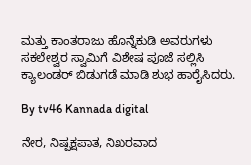ಮತ್ತು ಕಾಂತರಾಜು ಹೊನ್ನೆಕುಡಿ ಅವರುಗಳು ಸಕಲೇಶ್ವರ ಸ್ವಾಮಿಗೆ ವಿಶೇಷ ಪೂಜೆ ಸಲ್ಲಿಸಿ ಕ್ಯಾಲಂಡರ್ ಬಿಡುಗಡೆ ಮಾಡಿ ಶುಭ ಹಾರೈಸಿದರು.

By tv46 Kannada digital

ನೇರ, ನಿಷ್ಪಕ್ಷಪಾತ, ನಿಖರವಾದ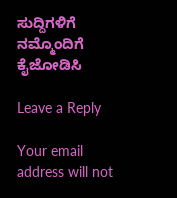ಸುದ್ದಿಗಳಿಗೆ ನಮ್ಮೊಂದಿಗೆ ಕೈಜೋಡಿಸಿ

Leave a Reply

Your email address will not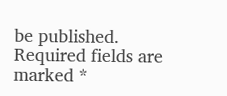be published. Required fields are marked *